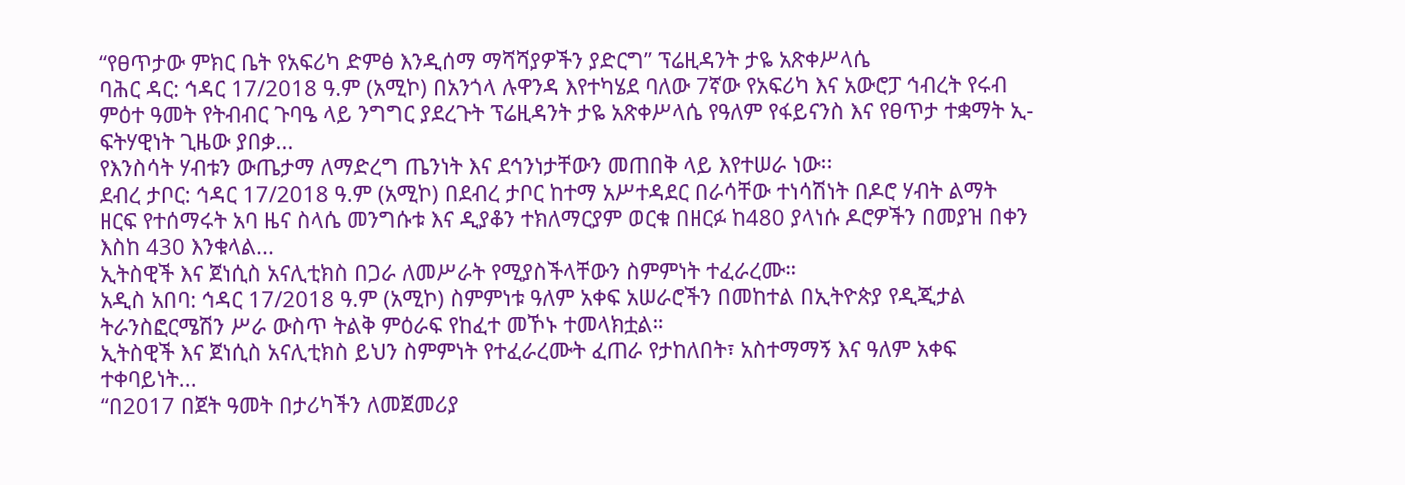“የፀጥታው ምክር ቤት የአፍሪካ ድምፅ እንዲሰማ ማሻሻያዎችን ያድርግ” ፕሬዚዳንት ታዬ አጽቀሥላሴ
ባሕር ዳር: ኅዳር 17/2018 ዓ.ም (አሚኮ) በአንጎላ ሉዋንዳ እየተካሄደ ባለው 7ኛው የአፍሪካ እና አውሮፓ ኅብረት የሩብ ምዕተ ዓመት የትብብር ጉባዔ ላይ ንግግር ያደረጉት ፕሬዚዳንት ታዬ አጽቀሥላሴ የዓለም የፋይናንስ እና የፀጥታ ተቋማት ኢ-ፍትሃዊነት ጊዜው ያበቃ...
የእንስሳት ሃብቱን ውጤታማ ለማድረግ ጤንነት እና ደኅንነታቸውን መጠበቅ ላይ እየተሠራ ነው፡፡
ደብረ ታቦር: ኅዳር 17/2018 ዓ.ም (አሚኮ) በደብረ ታቦር ከተማ አሥተዳደር በራሳቸው ተነሳሽነት በዶሮ ሃብት ልማት ዘርፍ የተሰማሩት አባ ዜና ስላሴ መንግሱቱ እና ዲያቆን ተክለማርያም ወርቁ በዘርፉ ከ480 ያላነሱ ዶሮዎችን በመያዝ በቀን እስከ 430 እንቁላል...
ኢትስዊች እና ጀነሲስ አናሊቲክስ በጋራ ለመሥራት የሚያስችላቸውን ስምምነት ተፈራረሙ።
አዲስ አበባ: ኅዳር 17/2018 ዓ.ም (አሚኮ) ስምምነቱ ዓለም አቀፍ አሠራሮችን በመከተል በኢትዮጵያ የዲጂታል ትራንስፎርሜሽን ሥራ ውስጥ ትልቅ ምዕራፍ የከፈተ መኾኑ ተመላክቷል።
ኢትስዊች እና ጀነሲስ አናሊቲክስ ይህን ስምምነት የተፈራረሙት ፈጠራ የታከለበት፣ አስተማማኝ እና ዓለም አቀፍ ተቀባይነት...
“በ2017 በጀት ዓመት በታሪካችን ለመጀመሪያ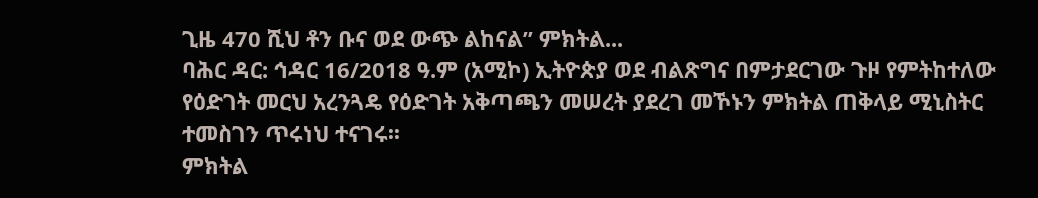ጊዜ 470 ሺህ ቶን ቡና ወደ ውጭ ልከናል” ምክትል...
ባሕር ዳር: ኅዳር 16/2018 ዓ.ም (አሚኮ) ኢትዮጵያ ወደ ብልጽግና በምታደርገው ጉዞ የምትከተለው የዕድገት መርህ አረንጓዴ የዕድገት አቅጣጫን መሠረት ያደረገ መኾኑን ምክትል ጠቅላይ ሚኒስትር ተመስገን ጥሩነህ ተናገሩ፡፡
ምክትል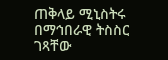ጠቅላይ ሚኒስትሩ በማኅበራዊ ትስስር ገጻቸው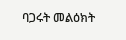ባጋሩት መልዕክት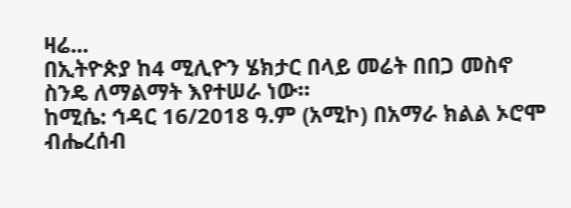ዛሬ...
በኢትዮጵያ ከ4 ሚሊዮን ሄክታር በላይ መሬት በበጋ መስኖ ስንዴ ለማልማት እየተሠራ ነው።
ከሚሴ: ኅዳር 16/2018 ዓ.ም (አሚኮ) በአማራ ክልል ኦሮሞ ብሔረሰብ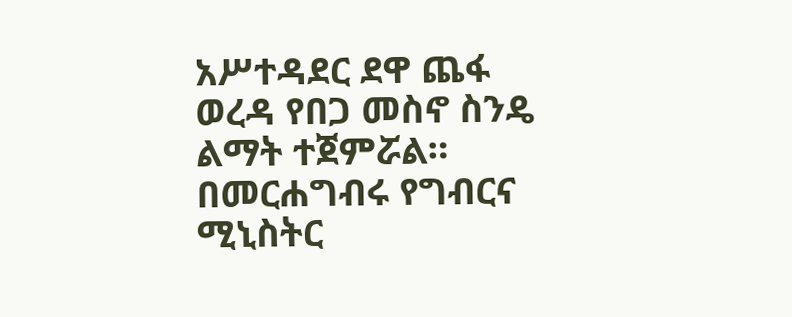አሥተዳደር ደዋ ጨፋ ወረዳ የበጋ መስኖ ስንዴ ልማት ተጀምሯል።
በመርሐግብሩ የግብርና ሚኒስትር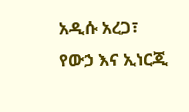አዲሱ አረጋ፣ የውኃ እና ኢነርጂ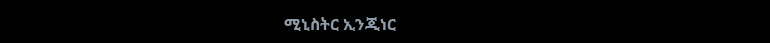ሚኒስትር ኢንጂነር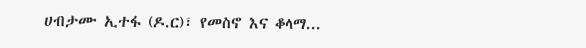ሀብታሙ ኢተፋ (ዶ.ር)፣ የመስኖ እና ቆላማ...